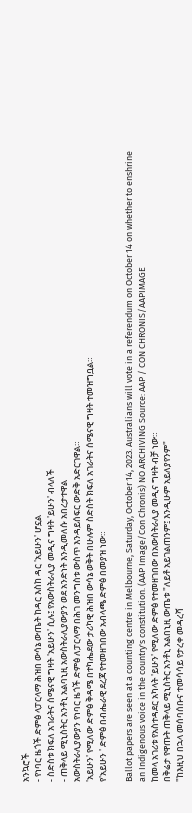አንኳሮች
- የነባር ዜጎች ድምፅ ላፓርላማ ሕዝበ ውሳኔ ውጤት ከዳር እስከ ዳር 'አይሁን' ሆኗል
- ስድስቱ ክፍለ አገራትና ሰሜናዊ ግዛት 'አይሁን' ሲሉ፤ የአውስትራሊያ መዲና ግዛት 'ይሁን' ብላለች
- ጠቅላይ ሚኒስትር አንቶኒ አልባኒዚ አውስትራሊያውያን ወደ አንድነት እንዲመለሱ አበረታተዋል
አውስትራሊያውያን የነባር ዜጎች ድምፅ ለፓርላማ በሕገ መንግስቱ ውስጥ እንዳይሰፍር ውድቅ አድርገዋል።
'አይሁን' የሚለው ድምፅ ቅዳሜ በተካሔደው ታሪካዊ ሕዝበ ውሳኔ ወቅት በሁሉም ስድስት ክፍለ አገራትና ሰሜናዊ ግዛት ተመዝግቧል።
የ'አይሁን ' ድምፅ በብሔራዊ ደረጃ የተመዘገበው አብላጫ ድምፅ በመያዝ ነው።

Ballot papers are seen at a counting centre in Melbourne, Saturday, October 14, 2023. Australians will vote in a referendum on October 14 on whether to enshrine an Indigenous voice in the country's constitution. (AAP Image/Con Chronis) NO ARCHIVING Source: AAP / CON CHRONIS/AAPIMAGE
ከመላ አገሪቱ የአስተዳደር አካላት 'ይሁን' የሚለው ድምፅ የተመዘገበው በአውስትራሊያ መዲና ግዛት ብቻ ነው።
በቅሬታ የዋጡት ጠቅላይ ሚኒስትር አንቶኒ አልበኒዚ ውጤቱ "ለይቶ አይገልጠንም፤ እንዲሁም አይለያየንም"
"ከእዚህ በኋላ መሰባሰቡና ተመሳሳይ የታረቀ መዳረሻ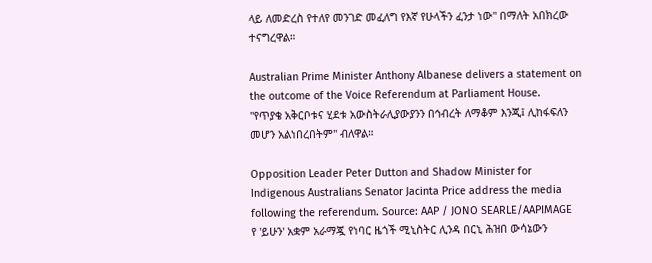ላይ ለመድረስ የተለየ መንገድ መፈለግ የእኛ የሁላችን ፈንታ ነው" በማለት አበክረው ተናግረዋል።

Australian Prime Minister Anthony Albanese delivers a statement on the outcome of the Voice Referendum at Parliament House.
"የጥያቄ አቅርቦቱና ሂደቱ አውስትራሊያውያንን በኅብረት ለማቆም እንጂ፤ ሊከፋፍለን መሆን አልነበረበትም" ብለዋል።

Opposition Leader Peter Dutton and Shadow Minister for Indigenous Australians Senator Jacinta Price address the media following the referendum. Source: AAP / JONO SEARLE/AAPIMAGE
የ 'ይሁን' አቋም አራማጇ የነባር ዜጎች ሚኒስትር ሊንዳ በርኒ ሕዝበ ውሳኔውን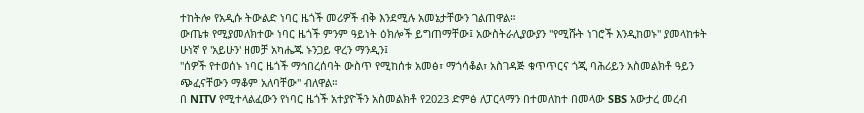ተከትሎ የአዲሱ ትውልድ ነባር ዜጎች መሪዎች ብቅ እንደሚሉ አመኔታቸውን ገልጠዋል።
ውጤቱ የሚያመለክተው ነባር ዜጎች ምንም ዓይነት ዕክሎች ይግጠማቸው፤ አውስትራሊያውያን "የሚሹት ነገሮች እንዲከወኑ" ያመላከቱት ሁነኛ የ 'አይሁን' ዘመቻ አካሔጁ ኑንጋይ ዋረን ማንዲን፤
"ሰዎች የተወሰኑ ነባር ዜጎች ማኅበረሰባት ውስጥ የሚከሰቱ አመፅ፣ ማጎሳቆል፣ አስገዳጅ ቁጥጥርና ጎጂ ባሕሪይን አስመልክቶ ዓይን ጭፈናቸውን ማቆም አለባቸው" ብለዋል።
በ NITV የሚተላልፈውን የነባር ዜጎች አተያዮችን አስመልክቶ የ2023 ድምፅ ለፓርላማን በተመለከተ በመላው SBS አውታረ መረብ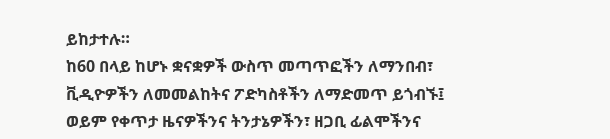ይከታተሉ።
ከ60 በላይ ከሆኑ ቋናቋዎች ውስጥ መጣጥፎችን ለማንበብ፣ ቪዲዮዎችን ለመመልከትና ፖድካስቶችን ለማድመጥ ይጎብኙ፤ ወይም የቀጥታ ዜናዎችንና ትንታኔዎችን፣ ዘጋቢ ፊልሞችንና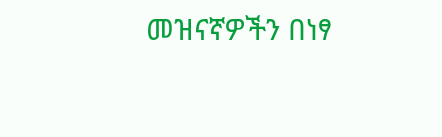መዝናኛዎችን በነፃ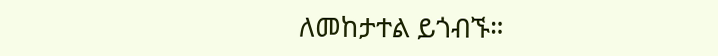ለመከታተል ይጎብኙ።